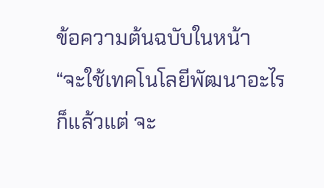ข้อความต้นฉบับในหน้า
“จะใช้เทคโนโลยีพัฒนาอะไร
ก็แล้วแต่ จะ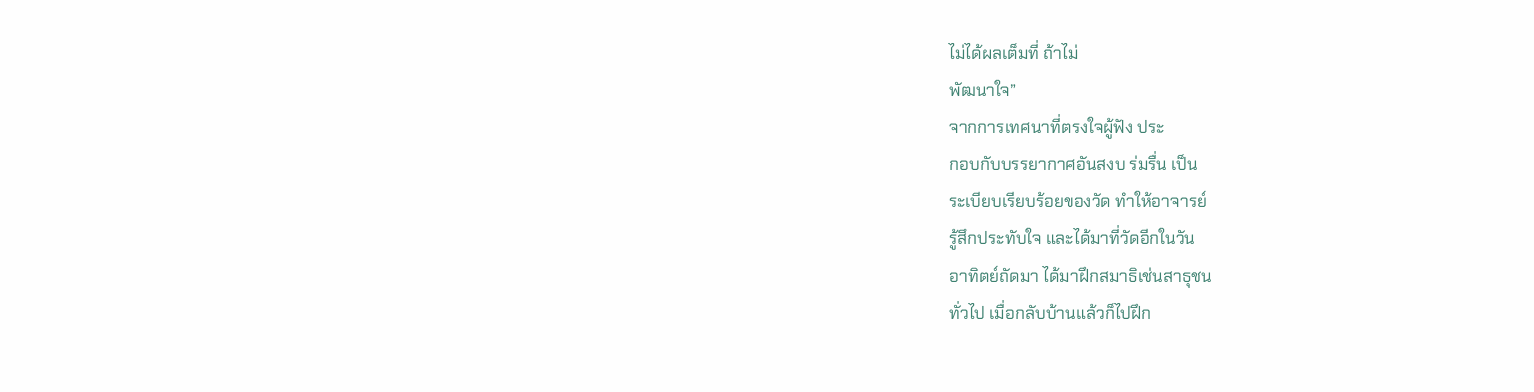ไม่ได้ผลเต็มที่ ถ้าไม่
พัฒนาใจ”
จากการเทศนาที่ตรงใจผู้ฟัง ประ
กอบกับบรรยากาศอันสงบ ร่มรื่น เป็น
ระเบียบเรียบร้อยของวัด ทำให้อาจารย์
รู้สึกประทับใจ และได้มาที่วัดอีกในวัน
อาทิตย์ถัดมา ได้มาฝึกสมาธิเช่นสาธุชน
ทั่วไป เมื่อกลับบ้านแล้วก็ไปฝึก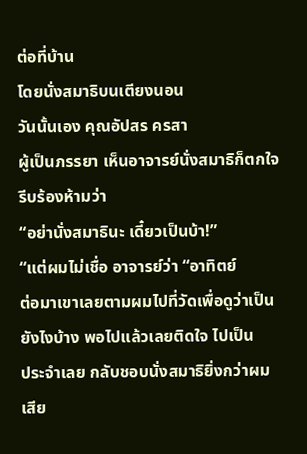ต่อที่บ้าน
โดยนั่งสมาธิบนเตียงนอน
วันนั้นเอง คุณอัปสร ครสา
ผู้เป็นภรรยา เห็นอาจารย์นั่งสมาธิก็ตกใจ
รีบร้องห้ามว่า
“อย่านั่งสมาธินะ เดี๋ยวเป็นบ้า!”
“แต่ผมไม่เชื่อ อาจารย์ว่า “อาทิตย์
ต่อมาเขาเลยตามผมไปที่วัดเพื่อดูว่าเป็น
ยังไงบ้าง พอไปแล้วเลยติดใจ ไปเป็น
ประจำเลย กลับชอบนั่งสมาธิยิ่งกว่าผม
เสีย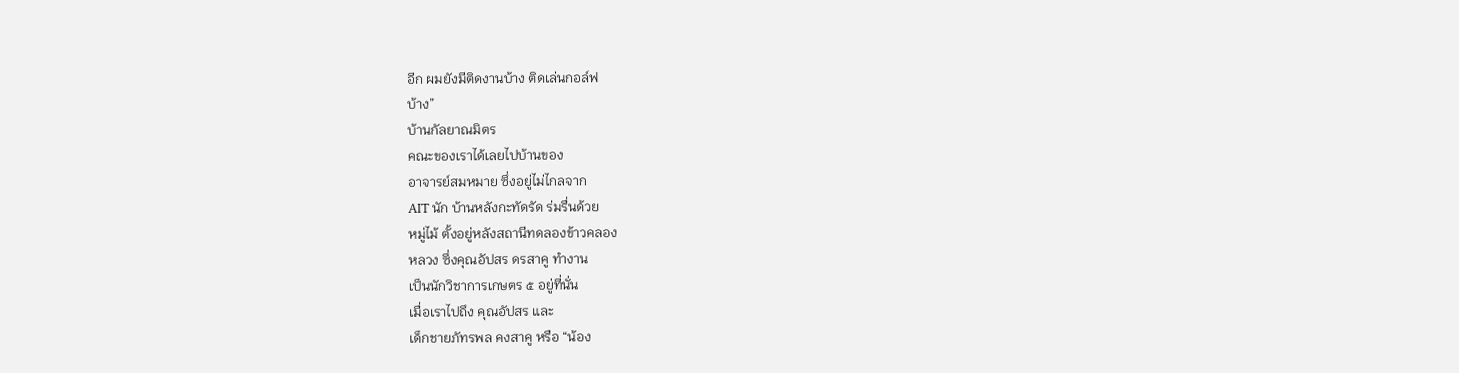อีก ผมยังมีติดงานบ้าง ติดเล่นกอล์ฟ
บ้าง”
บ้านกัลยาณมิตร
คณะของเราได้เลยไปบ้านของ
อาจารย์สมหมาย ซึ่งอยู่ไม่ไกลจาก
AIT นัก บ้านหลังกะทัดรัด ร่มรื่นด้วย
หมู่ไม้ ตั้งอยู่หลังสถานีทดลองข้าวคลอง
หลวง ซึ่งคุณอัปสร ดรสาคู ทำงาน
เป็นนักวิชาการเกษตร ๕ อยู่ที่นั่น
เมื่อเราไปถึง คุณอัปสร และ
เด็กชายภัทรพล คงสาคู หรือ “น้อง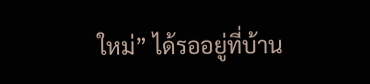ใหม่” ได้รออยู่ที่บ้าน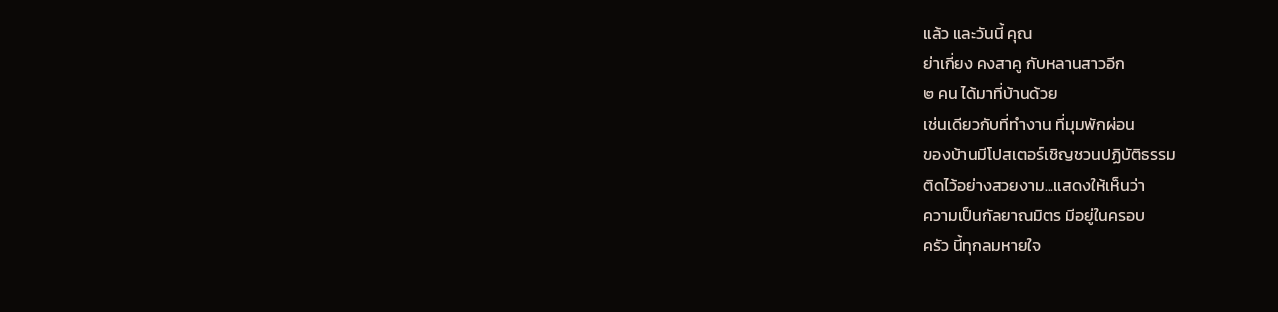แล้ว และวันนี้ คุณ
ย่าเกี่ยง คงสาคู กับหลานสาวอีก
๒ คน ได้มาที่บ้านด้วย
เช่นเดียวกับที่ทำงาน ที่มุมพักผ่อน
ของบ้านมีโปสเตอร์เชิญชวนปฏิบัติธรรม
ติดไว้อย่างสวยงาม...แสดงให้เห็นว่า
ความเป็นกัลยาณมิตร มีอยู่ในครอบ
ครัว นี้ทุกลมหายใจ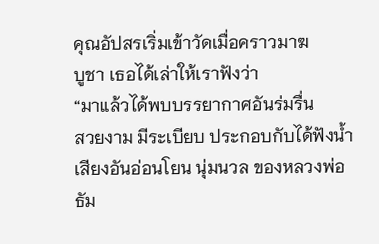คุณอัปสรเริ่มเข้าวัดเมื่อคราวมาฆ
บูชา เธอได้เล่าให้เราฟังว่า
“มาแล้วได้พบบรรยากาศอันร่มรื่น
สวยงาม มีระเบียบ ประกอบกับได้ฟังน้ำ
เสียงอันอ่อนโยน นุ่มนวล ของหลวงพ่อ
ธัม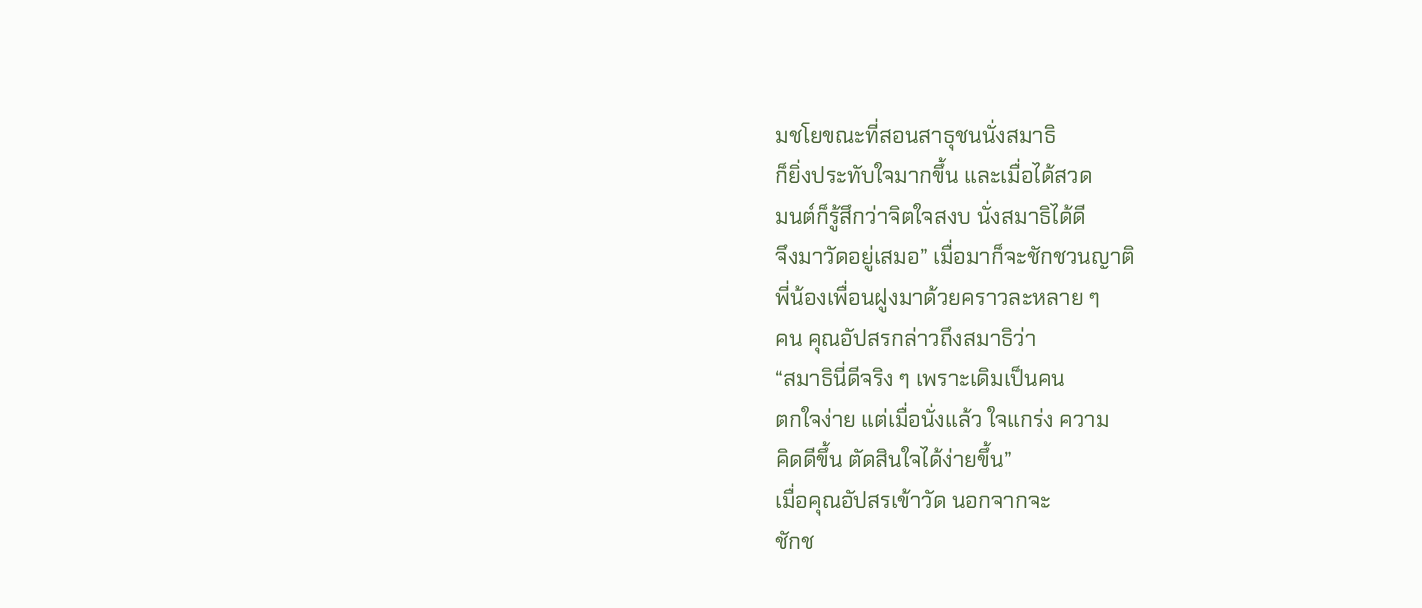มชโยขณะที่สอนสาธุชนนั่งสมาธิ
ก็ยิ่งประทับใจมากขึ้น และเมื่อได้สวด
มนต์ก็รู้สึกว่าจิตใจสงบ นั่งสมาธิได้ดี
จึงมาวัดอยู่เสมอ” เมื่อมาก็จะชักชวนญาติ
พี่น้องเพื่อนฝูงมาด้วยคราวละหลาย ๆ
คน คุณอัปสรกล่าวถึงสมาธิว่า
“สมาธินี่ดีจริง ๆ เพราะเดิมเป็นคน
ตกใจง่าย แต่เมื่อนั่งแล้ว ใจแกร่ง ความ
คิดดีขึ้น ตัดสินใจได้ง่ายขึ้น”
เมื่อคุณอัปสรเข้าวัด นอกจากจะ
ชักช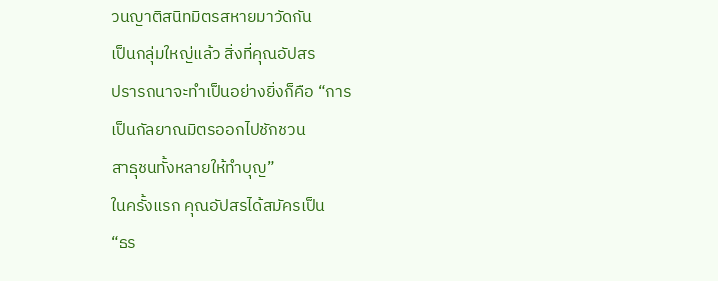วนญาติสนิทมิตรสหายมาวัดกัน
เป็นกลุ่มใหญ่แล้ว สิ่งที่คุณอัปสร
ปรารถนาจะทำเป็นอย่างยิ่งก็คือ “การ
เป็นกัลยาณมิตรออกไปชักชวน
สาธุชนทั้งหลายให้ทำบุญ”
ในครั้งแรก คุณอัปสรได้สมัครเป็น
“ธร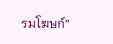รมโฆษก์”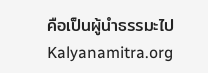คือเป็นผู้นำธรรมะไป
Kalyanamitra.org